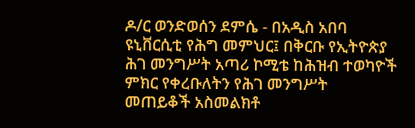ዶ/ር ወንድወሰን ደምሴ - በአዲስ አበባ ዩኒቨርሲቲ የሕግ መምህር፤ በቅርቡ የኢትዮጵያ ሕገ መንግሥት አጣሪ ኮሚቴ ከሕዝብ ተወካዮች ምክር የቀረቡለትን የሕገ መንግሥት መጠይቆች አስመልክቶ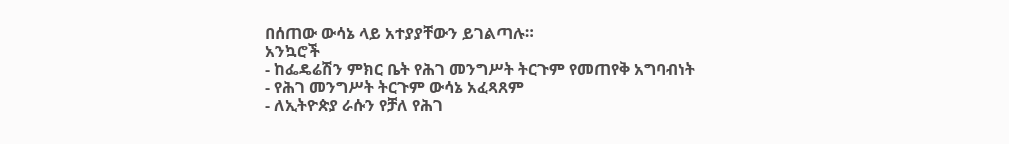በሰጠው ውሳኔ ላይ አተያያቸውን ይገልጣሉ።
አንኳሮች
- ከፌዴሬሽን ምክር ቤት የሕገ መንግሥት ትርጉም የመጠየቅ አግባብነት
- የሕገ መንግሥት ትርጉም ውሳኔ አፈጻጸም
- ለኢትዮጵያ ራሱን የቻለ የሕገ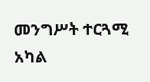መንግሥት ተርጓሚ አካል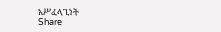አሥፈላጊነት
Share